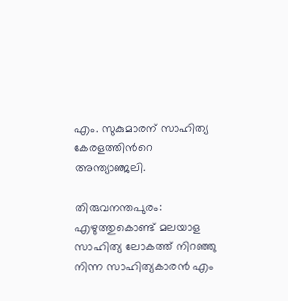എം. സുകുമാരന് സാഹിത്യ കേരളത്തിന്‍റെ അന്ത്യാഞ്ജലി.

തിരുവനന്തപുരം: എഴുത്തുകൊണ്ട് മലയാള സാഹിത്യ ലോകത്ത് നിറഞ്ഞു നിന്ന സാഹിത്യകാരൻ എം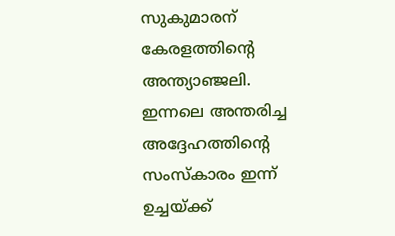സുകുമാരന് കേരളത്തിന്‍റെ അന്ത്യാഞ്ജലി.  ഇന്നലെ അന്തരിച്ച അദ്ദേഹത്തിന്‍റെ സംസ്കാരം ഇന്ന് ഉച്ചയ്ക്ക്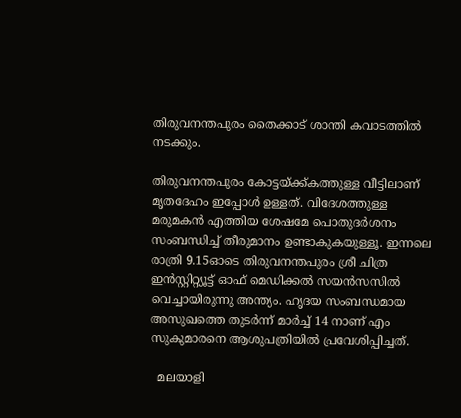തിരുവനന്തപുരം തൈക്കാട് ശാന്തി കവാടത്തില്‍ നടക്കും.

തിരുവനന്തപുരം കോട്ടയ്ക്ക്കത്തുള്ള വീട്ടിലാണ് മൃതദേഹം ഇപ്പോള്‍ ഉള്ളത്. വിദേശത്തുള്ള മരുമകൻ എത്തിയ ശേഷമേ പൊതുദർശനം സംബന്ധിച്ച് തീരുമാനം ഉണ്ടാകുകയുള്ളൂ. ഇന്നലെ രാത്രി 9.15ഓടെ തിരുവനന്തപുരം ശ്രീ ചിത്ര ഇൻസ്റ്റിറ്റ്യൂട്ട് ഓഫ് മെഡിക്കൽ സയൻസസിൽ വെച്ചായിരുന്നു അന്ത്യം. ഹൃദയ സംബന്ധമായ അസുഖത്തെ തുടർന്ന് മാര്‍ച്ച് 14 നാണ് എം സുകുമാരനെ ആശുപത്രിയിൽ പ്രവേശിപ്പിച്ചത്.

  മലയാളി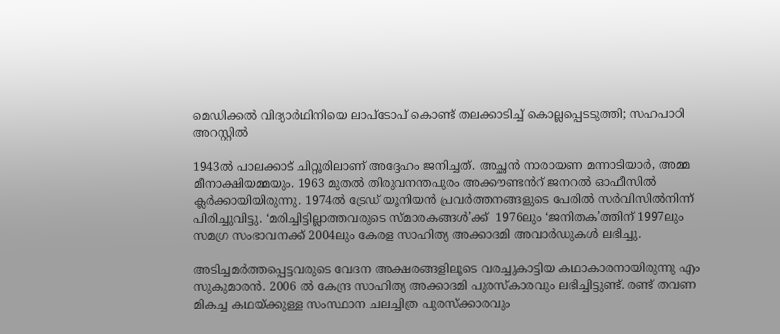മെഡിക്കൽ വിദ്യാർഥിനിയെ ലാപ്ടോപ് കൊണ്ട് തലക്കാടിച്ച് കൊല്ലപ്പെടടുത്തി; സഹപാഠി അറസ്റ്റിൽ

1943ൽ പാലക്കാട് ചിറ്റൂരിലാണ് അദ്ദേഹം ജനിച്ചത്. അച്ഛന്‍ നാരായണ മന്നാടിയാർ, അമ്മ മീനാക്ഷിയമ്മയും. 1963 മുതൽ തിരുവനന്തപുരം അക്കൗണ്ടൻറ് ജനറൽ ഓഫീസിൽ ക്ലർക്കായിയിരുന്നു. 1974ൽ ട്രേഡ് യൂനിയൻ പ്രവർത്തനങ്ങളുടെ പേരിൽ സർവിസിൽനിന്ന് പിരിച്ചുവിട്ടു. ‘മരിച്ചിട്ടില്ലാത്തവരുടെ സ്മാരകങ്ങൾ’ക്ക്  1976ലും ‘ജനിതക’ത്തിന് 1997ലും സമഗ്ര സംഭാവനക്ക് 2004ലും കേരള സാഹിത്യ അക്കാദമി അവാർഡുകൾ ലഭിച്ചു.

അടിച്ചമർത്തപ്പെട്ടവരുടെ വേദന അക്ഷരങ്ങളിലൂടെ വരച്ചുകാട്ടിയ കഥാകാരനായിരുന്നു എം സുകുമാരൻ. 2006 ല്‍ കേന്ദ്ര സാഹിത്യ അക്കാദമി പുരസ്കാരവും ലഭിച്ചിട്ടുണ്ട്. രണ്ട് തവണ മികച്ച കഥയ്ക്കുള്ള സംസ്ഥാന ചലച്ചിത്ര പുരസ്ക്കാരവും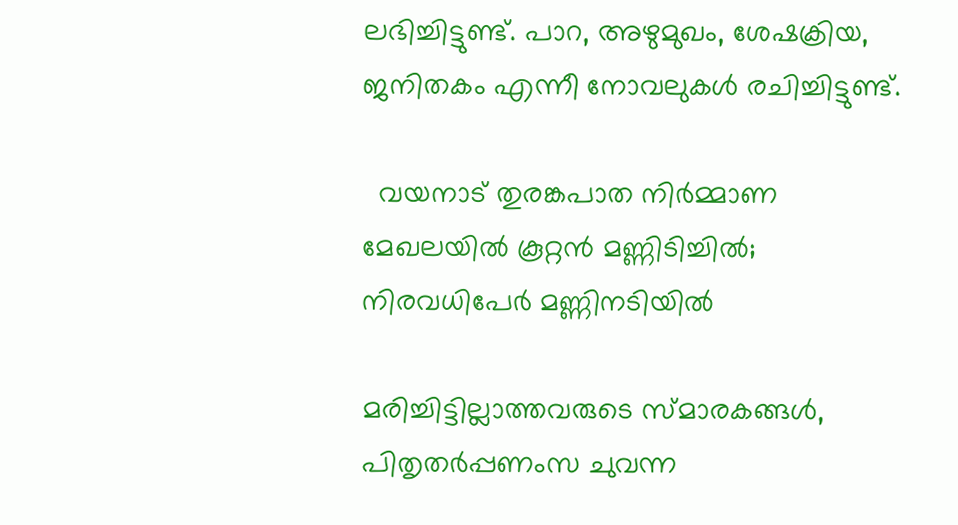ലഭിച്ചിട്ടുണ്ട്. പാറ, അഴുമുഖം, ശേഷക്രിയ, ജനിതകം എന്നീ നോവലുകള്‍ രചിച്ചിട്ടുണ്ട്.

  വയനാട് തുരങ്കപാത നിര്‍മ്മാണ മേഖലയില്‍ കൂറ്റന്‍ മണ്ണിടിച്ചില്‍; നിരവധിപേര്‍ മണ്ണിനടിയില്‍

മരിച്ചിട്ടില്ലാത്തവരുടെ സ്മാരകങ്ങള്‍, പിതൃതര്‍പ്പണംസ ചുവന്ന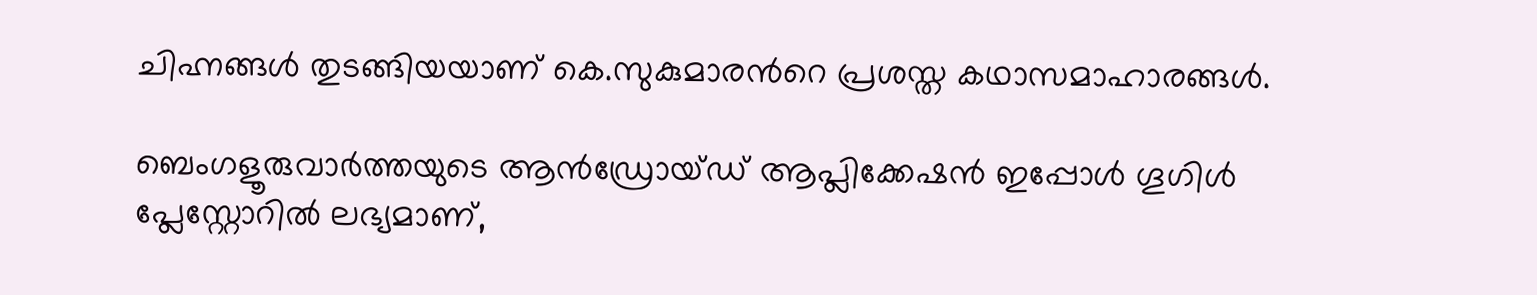ചിഹ്നങ്ങള്‍ തുടങ്ങിയയാണ് കെ.സുകുമാരന്‍റെ പ്രശസ്ത കഥാസമാഹാരങ്ങള്‍.

ബെംഗളൂരുവാർത്തയുടെ ആൻഡ്രോയ്ഡ് ആപ്ലിക്കേഷൻ ഇപ്പോൾ ഗൂഗിൾ പ്ലേസ്റ്റോറിൽ ലഭ്യമാണ്,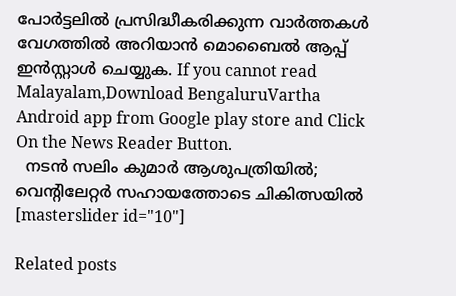പോർട്ടലിൽ പ്രസിദ്ധീകരിക്കുന്ന വാർത്തകൾ വേഗത്തിൽ അറിയാൻ മൊബൈൽ ആപ്പ് ഇൻസ്റ്റാൾ ചെയ്യുക. If you cannot read Malayalam,Download BengaluruVartha Android app from Google play store and Click On the News Reader Button.
  നടൻ സലിം കുമാർ ആശുപത്രിയിൽ; വെന്റിലേറ്റർ സഹായത്തോടെ ചികിത്സയിൽ
[masterslider id="10"]

Related posts